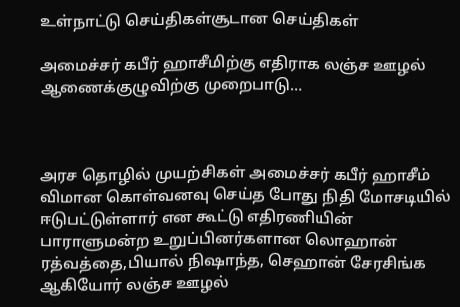உள்நாட்டு செய்திகள்சூடான செய்திகள்

அமைச்சர் கபீர் ஹாசீமிற்கு எதிராக லஞ்ச ஊழல் ஆணைக்குழுவிற்கு முறைபாடு…



அரச தொழில் முயற்சிகள் அமைச்சர் கபீர் ஹாசீம் விமான கொள்வனவு செய்த போது நிதி மோசடியில் ஈடுபட்டுள்ளார் என கூட்டு எதிரணியின் பாராளுமன்ற உறுப்பினர்களான லொஹான் ரத்வத்தை,பியால் நிஷாந்த, செஹான் சேரசிங்க ஆகியோர் லஞ்ச ஊழல்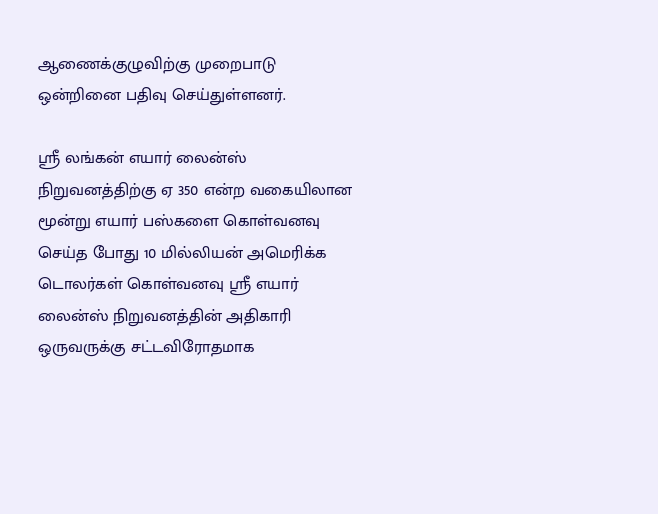ஆணைக்குழுவிற்கு முறைபாடு ஒன்றினை பதிவு செய்துள்ளனர்.

ஸ்ரீ லங்கன் எயார் லைன்ஸ் நிறுவனத்திற்கு ஏ 350 என்ற வகையிலான மூன்று எயார் பஸ்களை கொள்வனவு செய்த போது 10 மில்லியன் அமெரிக்க டொலர்கள் கொள்வனவு ஸ்ரீ எயார் லைன்ஸ் நிறுவனத்தின் அதிகாரி ஒருவருக்கு சட்டவிரோதமாக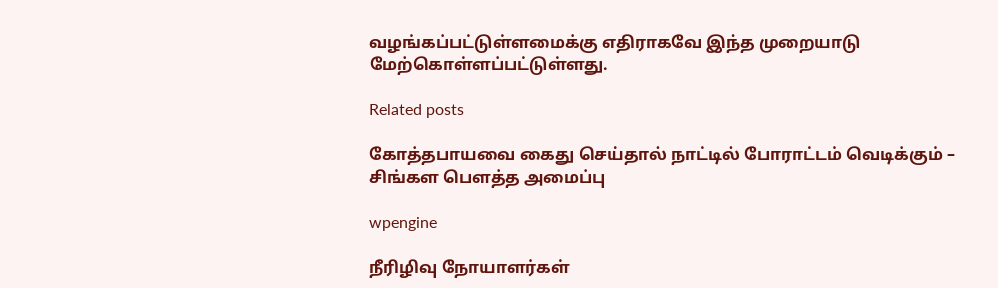வழங்கப்பட்டுள்ளமைக்கு எதிராகவே இந்த முறையாடு மேற்கொள்ளப்பட்டுள்ளது.

Related posts

கோத்தபாயவை கைது செய்தால் நாட்டில் போராட்டம் வெடிக்கும் – சிங்கள பௌத்த அமைப்பு

wpengine

நீரிழிவு நோயாளர்கள்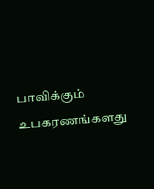பாவிக்கும் உபகரணங்களது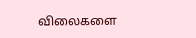விலைகளை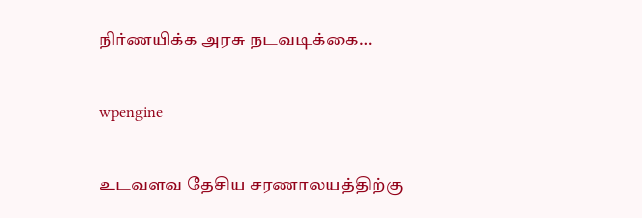நிர்ணயிக்க அரசு நடவடிக்கை…

wpengine

உடவளவ தேசிய சரணாலயத்திற்கு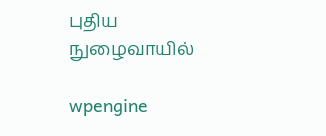புதிய நுழைவாயில்

wpengine